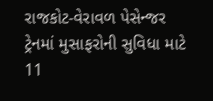રાજકોટ-વેરાવળ પેસેન્જર ટ્રેનમાં મુસાફરોની સુવિધા માટે 11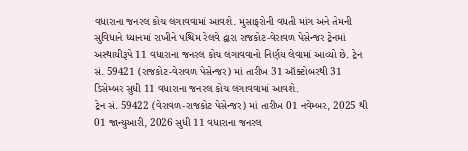વધારાના જનરલ કોચ લગાવવામાં આવશે. મુસાફરોની વધતી માંગ અને તેમની સુવિધાને ધ્યાનમાં રાખીને પશ્ચિમ રેલવે દ્વારા રાજકોટ-વેરાવળ પેસેન્જર ટ્રેનમાં અસ્થાયીરૂપે 11 વધારાના જનરલ કોચ લગાવવાનો નિર્ણય લેવામાં આવ્યો છે. ટ્રેન સં. 59421 (રાજકોટ-વેરાવળ પેસેન્જર) માં તારીખ 31 ઑક્ટોબરથી 31 ડિસેમ્બર સુધી 11 વધારાના જનરલ કોચ લગાવવામાં આવશે.
ટ્રેન સં. 59422 (વેરાવળ-રાજકોટ પેસેન્જર) માં તારીખ 01 નવેમ્બર, 2025 થી 01 જાન્યુઆરી, 2026 સુધી 11 વધારાના જનરલ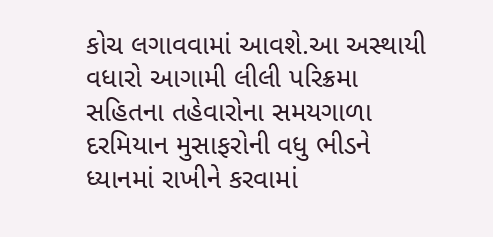કોચ લગાવવામાં આવશે.આ અસ્થાયી વધારો આગામી લીલી પરિક્રમા સહિતના તહેવારોના સમયગાળા દરમિયાન મુસાફરોની વધુ ભીડને ધ્યાનમાં રાખીને કરવામાં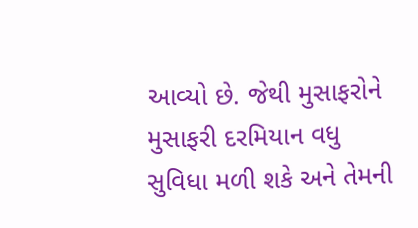આવ્યો છે. જેથી મુસાફરોને મુસાફરી દરમિયાન વધુ સુવિધા મળી શકે અને તેમની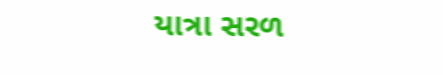યાત્રા સરળ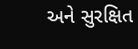અને સુરક્ષિત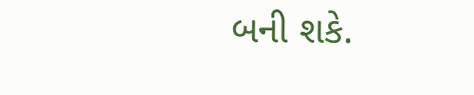બની શકે.